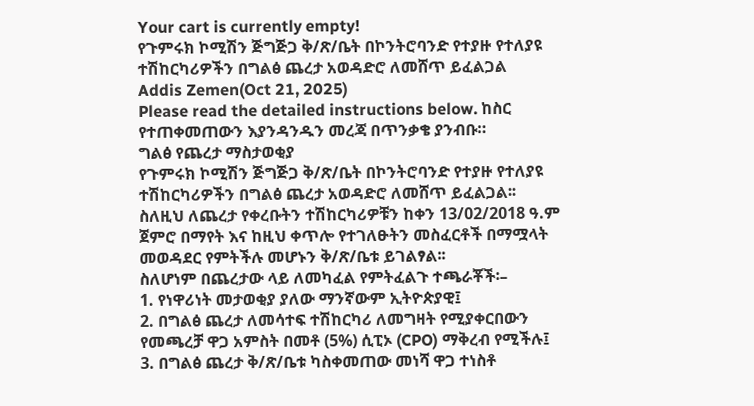Your cart is currently empty!
የጉምሩክ ኮሚሽን ጅግጅጋ ቅ/ጽ/ቤት በኮንትሮባንድ የተያዙ የተለያዩ ተሽከርካሪዎችን በግልፅ ጨረታ አወዳድሮ ለመሸጥ ይፈልጋል
Addis Zemen(Oct 21, 2025)
Please read the detailed instructions below. ከስር የተጠቀመጠውን እያንዳንዱን መረጃ በጥንቃቄ ያንብቡ።
ግልፅ የጨረታ ማስታወቂያ
የጉምሩክ ኮሚሽን ጅግጅጋ ቅ/ጽ/ቤት በኮንትሮባንድ የተያዙ የተለያዩ ተሽከርካሪዎችን በግልፅ ጨረታ አወዳድሮ ለመሸጥ ይፈልጋል፡፡
ስለዚህ ለጨረታ የቀረቡትን ተሽከርካሪዎቹን ከቀን 13/02/2018 ዓ.ም ጀምሮ በማየት እና ከዚህ ቀጥሎ የተገለፁትን መስፈርቶች በማሟላት መወዳደር የምትችሉ መሆኑን ቅ/ጽ/ቤቱ ይገልፃል፡፡
ስለሆነም በጨረታው ላይ ለመካፈል የምትፈልጉ ተጫራቾች፡–
1. የነዋሪነት መታወቂያ ያለው ማንኛውም ኢትዮጵያዊ፤
2. በግልፅ ጨረታ ለመሳተፍ ተሽከርካሪ ለመግዛት የሚያቀርበውን የመጫረቻ ዋጋ አምስት በመቶ (5%) ሲፒኦ (CPO) ማቅረብ የሚችሉ፤
3. በግልፅ ጨረታ ቅ/ጽ/ቤቱ ካስቀመጠው መነሻ ዋጋ ተነስቶ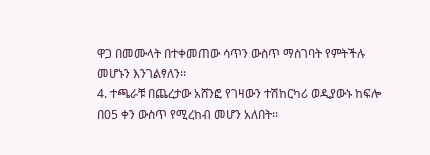ዋጋ በመሙላት በተቀመጠው ሳጥን ውስጥ ማስገባት የምትችሉ መሆኑን እንገልፃለን፡፡
4. ተጫራቹ በጨረታው አሸንፎ የገዛውን ተሽከርካሪ ወዲያውኑ ከፍሎ በ05 ቀን ውስጥ የሚረከብ መሆን አለበት፡፡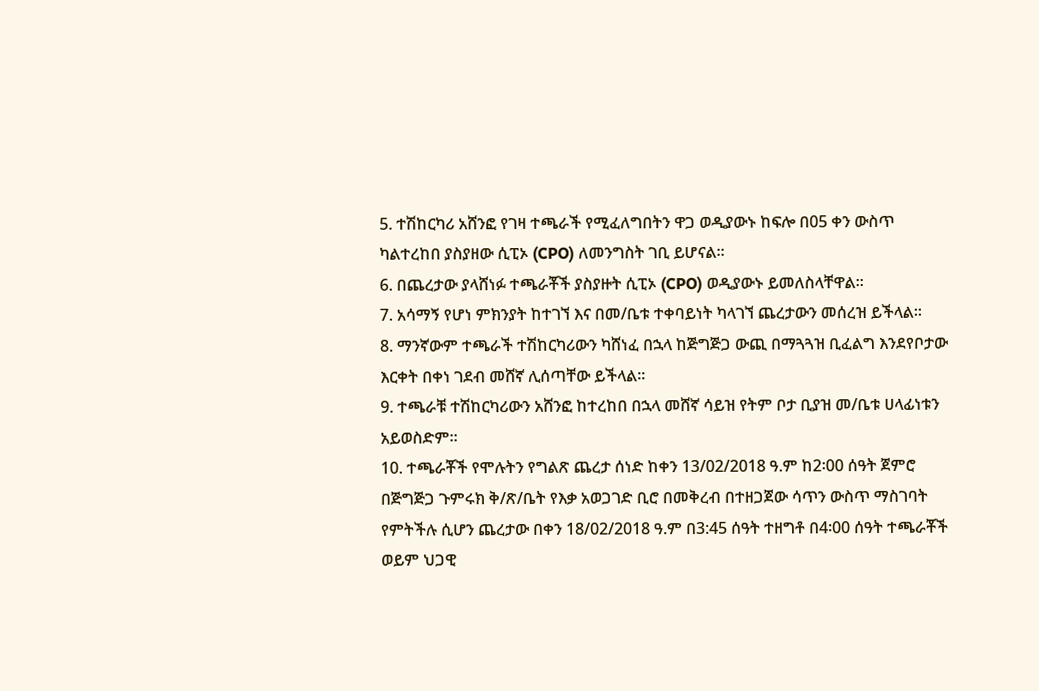5. ተሽከርካሪ አሸንፎ የገዛ ተጫራች የሚፈለግበትን ዋጋ ወዲያውኑ ከፍሎ በ05 ቀን ውስጥ ካልተረከበ ያስያዘው ሲፒኦ (CPO) ለመንግስት ገቢ ይሆናል፡፡
6. በጨረታው ያላሸነፉ ተጫራቾች ያስያዙት ሲፒኦ (CPO) ወዲያውኑ ይመለስላቸዋል፡፡
7. አሳማኝ የሆነ ምክንያት ከተገኘ እና በመ/ቤቱ ተቀባይነት ካላገኘ ጨረታውን መሰረዝ ይችላል፡፡
8. ማንኛውም ተጫራች ተሽከርካሪውን ካሸነፈ በኋላ ከጅግጅጋ ውጪ በማጓጓዝ ቢፈልግ እንደየቦታው እርቀት በቀነ ገደብ መሸኛ ሊሰጣቸው ይችላል፡፡
9. ተጫራቹ ተሽከርካሪውን አሸንፎ ከተረከበ በኋላ መሸኛ ሳይዝ የትም ቦታ ቢያዝ መ/ቤቱ ሀላፊነቱን አይወስድም፡፡
10. ተጫራቾች የሞሉትን የግልጽ ጨረታ ሰነድ ከቀን 13/02/2018 ዓ.ም ከ2፡00 ሰዓት ጀምሮ በጅግጅጋ ጉምሩክ ቅ/ጽ/ቤት የእቃ አወጋገድ ቢሮ በመቅረብ በተዘጋጀው ሳጥን ውስጥ ማስገባት የምትችሉ ሲሆን ጨረታው በቀን 18/02/2018 ዓ.ም በ3:45 ሰዓት ተዘግቶ በ4፡00 ሰዓት ተጫራቾች ወይም ህጋዊ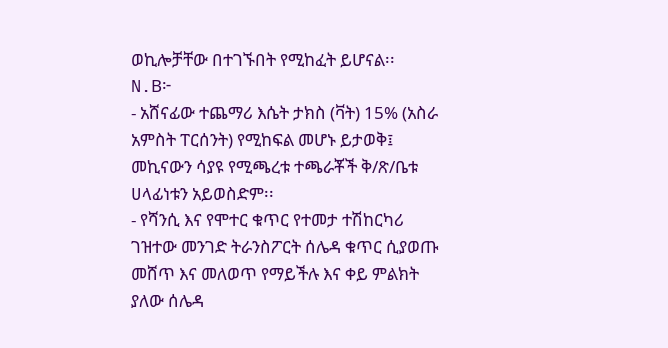ወኪሎቻቸው በተገኙበት የሚከፈት ይሆናል፡፡
N.B፦
- አሸናፊው ተጨማሪ እሴት ታክስ (ቫት) 15% (አስራ አምስት ፐርሰንት) የሚከፍል መሆኑ ይታወቅ፤ መኪናውን ሳያዩ የሚጫረቱ ተጫራቾች ቅ/ጽ/ቤቱ ሀላፊነቱን አይወስድም፡፡
- የሻንሲ እና የሞተር ቁጥር የተመታ ተሽከርካሪ ገዝተው መንገድ ትራንስፖርት ሰሌዳ ቁጥር ሲያወጡ መሸጥ እና መለወጥ የማይችሉ እና ቀይ ምልክት ያለው ሰሌዳ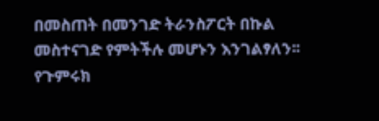በመስጠት በመንገድ ትራንስፖርት በኩል መስተናገድ የምትችሉ መሆኑን እንገልፃለን፡፡
የጉምሩክ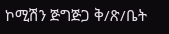ኮሚሽን ጅግጅጋ ቅ/ጽ/ቤት